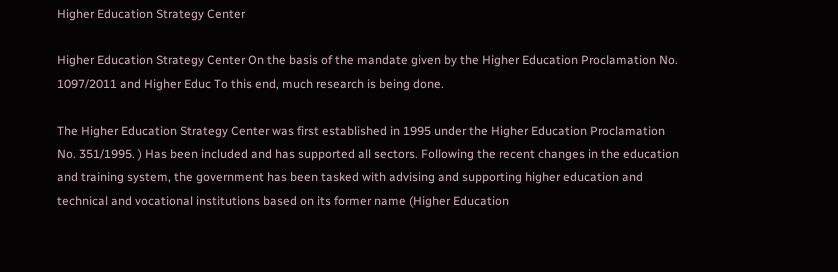Higher Education Strategy Center

Higher Education Strategy Center On the basis of the mandate given by the Higher Education Proclamation No. 1097/2011 and Higher Educ To this end, much research is being done.

The Higher Education Strategy Center was first established in 1995 under the Higher Education Proclamation No. 351/1995. ) Has been included and has supported all sectors. Following the recent changes in the education and training system, the government has been tasked with advising and supporting higher education and technical and vocational institutions based on its former name (Higher Education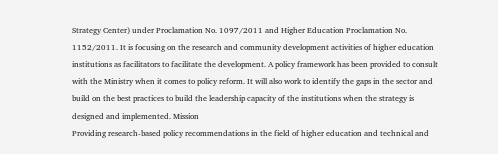Strategy Center) under Proclamation No. 1097/2011 and Higher Education Proclamation No. 1152/2011. It is focusing on the research and community development activities of higher education institutions as facilitators to facilitate the development. A policy framework has been provided to consult with the Ministry when it comes to policy reform. It will also work to identify the gaps in the sector and build on the best practices to build the leadership capacity of the institutions when the strategy is designed and implemented. Mission
Providing research-based policy recommendations in the field of higher education and technical and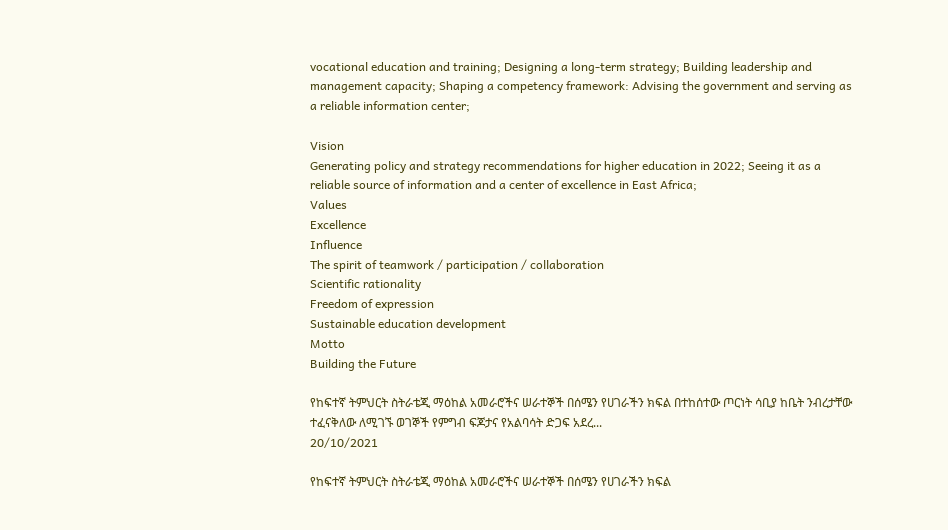vocational education and training; Designing a long-term strategy; Building leadership and management capacity; Shaping a competency framework: Advising the government and serving as a reliable information center;

Vision
Generating policy and strategy recommendations for higher education in 2022; Seeing it as a reliable source of information and a center of excellence in East Africa;
Values
Excellence
Influence
The spirit of teamwork / participation / collaboration
Scientific rationality
Freedom of expression
Sustainable education development
Motto
Building the Future

የከፍተኛ ትምህርት ስትራቴጂ ማዕከል አመራሮችና ሠራተኞች በሰሜን የሀገራችን ክፍል በተከሰተው ጦርነት ሳቢያ ከቤት ንብረታቸው ተፈናቅለው ለሚገኙ ወገኞች የምግብ ፍጆታና የአልባሳት ድጋፍ አደረ...
20/10/2021

የከፍተኛ ትምህርት ስትራቴጂ ማዕከል አመራሮችና ሠራተኞች በሰሜን የሀገራችን ክፍል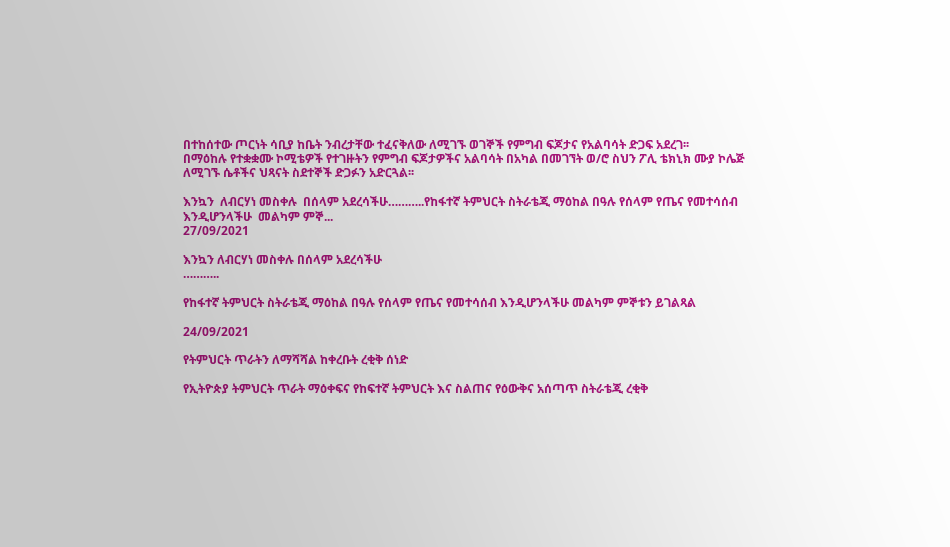በተከሰተው ጦርነት ሳቢያ ከቤት ንብረታቸው ተፈናቅለው ለሚገኙ ወገኞች የምግብ ፍጆታና የአልባሳት ድጋፍ አደረገ፡፡
በማዕከሉ የተቋቋሙ ኮሚቴዎች የተገዙትን የምግብ ፍጆታዎችና አልባሳት በአካል በመገኘት ወ/ሮ ስህን ፖሊ ቴክኒክ ሙያ ኮሌጅ ለሚገኙ ሴቶችና ህጻናት ስደተኞች ድጋፉን አድርጓል፡፡

እንኳን  ለብርሃነ መስቀሉ  በሰላም አደረሳችሁ………..የከፋተኛ ትምህርት ስትራቴጂ ማዕከል በዓሉ የሰላም የጤና የመተሳሰብ እንዲሆንላችሁ  መልካም ምኞ...
27/09/2021

እንኳን ለብርሃነ መስቀሉ በሰላም አደረሳችሁ
………..

የከፋተኛ ትምህርት ስትራቴጂ ማዕከል በዓሉ የሰላም የጤና የመተሳሰብ እንዲሆንላችሁ መልካም ምኞቱን ይገልጻል

24/09/2021

የትምህርት ጥራትን ለማሻሻል ከቀረቡት ረቂቅ ሰነድ

የኢትዮጵያ ትምህርት ጥራት ማዕቀፍና የከፍተኛ ትምህርት እና ስልጠና የዕውቅና አሰጣጥ ስትራቴጂ ረቂቅ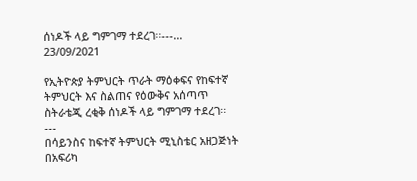ሰነዶች ላይ ግምገማ ተደረገ፡፡---...
23/09/2021

የኢትዮጵያ ትምህርት ጥራት ማዕቀፍና የከፍተኛ ትምህርት እና ስልጠና የዕውቅና አሰጣጥ ስትራቴጂ ረቂቅ ሰነዶች ላይ ግምገማ ተደረገ፡፡
---
በሳይንስና ከፍተኛ ትምህርት ሚኒስቴር አዘጋጅነት በአፍሪካ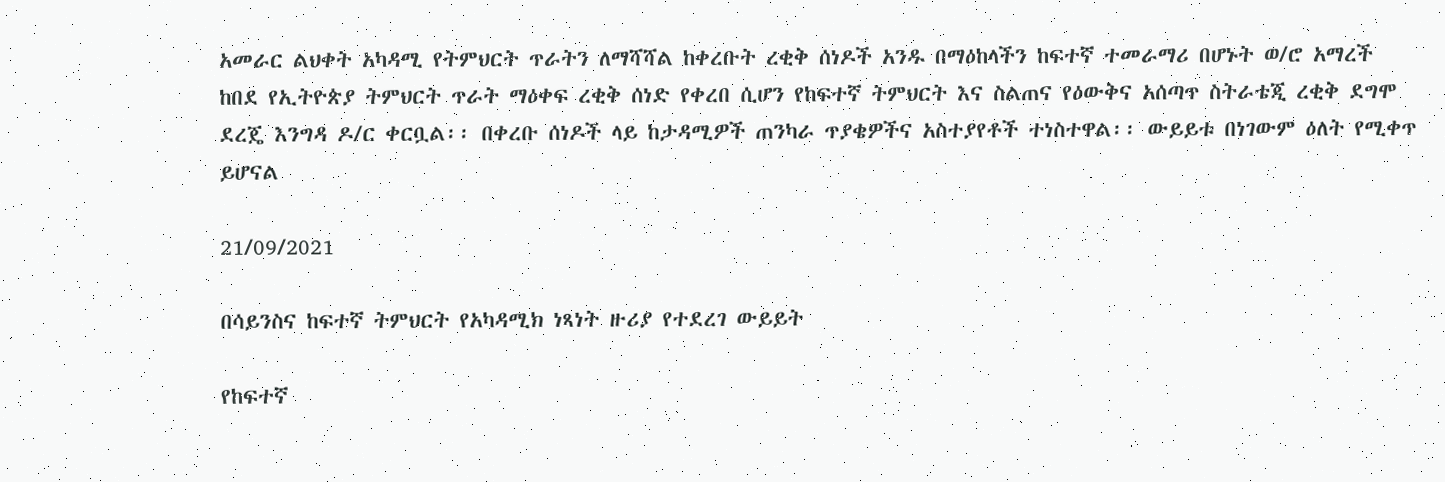አመራር ልህቀት አካዳሚ የትምህርት ጥራትን ለማሻሻል ከቀረቡት ረቂቅ ሰነዶች አንዱ በማዕከላችን ከፍተኛ ተመራማሪ በሆኑት ወ/ሮ አማረች ከበደ የኢትዮጵያ ትምህርት ጥራት ማዕቀፍ ረቂቅ ሰነድ የቀረበ ሲሆን የከፍተኛ ትምህርት እና ስልጠና የዕውቅና አሰጣጥ ስትራቴጂ ረቂቅ ደግሞ ደረጄ እንግዳ ዶ/ር ቀርቧል፡፡ በቀረቡ ሰነዶች ላይ ከታዳሚዎች ጠንካራ ጥያቄዎችና አስተያየቶች ተነስተዋል፡፡ ውይይቱ በነገውም ዕለት የሚቀጥ ይሆናል

21/09/2021

በሳይንስና ከፍተኛ ትምህርት የአካዳሚክ ነጻነት ዙሪያ የተደረገ ውይይት

የከፍተኛ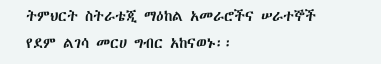ትምህርት ስትራቴጂ ማዕከል አመራሮችና ሠራተኞች የደም ልገሳ መርሀ ግብር አከናወኑ፡፡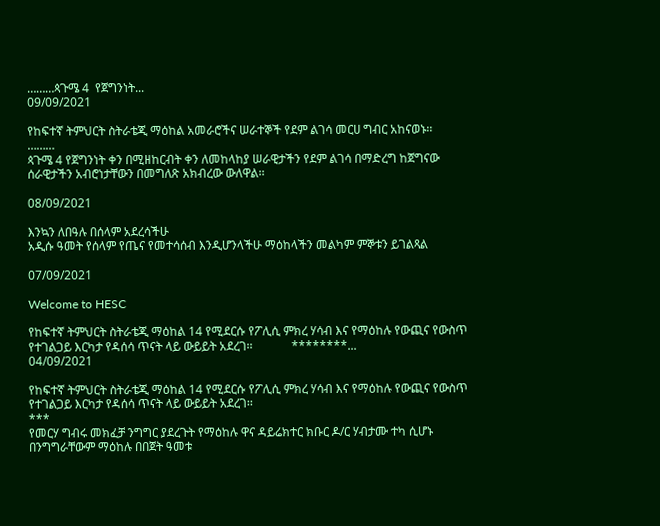………ጳጉሜ 4  የጀግንነት...
09/09/2021

የከፍተኛ ትምህርት ስትራቴጂ ማዕከል አመራሮችና ሠራተኞች የደም ልገሳ መርሀ ግብር አከናወኑ፡፡
………
ጳጉሜ 4 የጀግንነት ቀን በሚዘከርብት ቀን ለመከላከያ ሠራዊታችን የደም ልገሳ በማድረግ ከጀግናው ሰራዊታችን አብሮነታቸውን በመግለጽ አክብረው ውለዋል፡፡

08/09/2021

እንኳን ለበዓሉ በሰላም አደረሳችሁ
አዲሱ ዓመት የሰላም የጤና የመተሳሰብ እንዲሆንላችሁ ማዕከላችን መልካም ምኞቱን ይገልጻል

07/09/2021

Welcome to HESC

የከፍተኛ ትምህርት ስትራቴጂ ማዕከል 14 የሚደርሱ የፖሊሲ ምክረ ሃሳብ እና የማዕከሉ የውጪና የውስጥ የተገልጋይ እርካታ የዳሰሳ ጥናት ላይ ውይይት አደረገ፡፡             ********...
04/09/2021

የከፍተኛ ትምህርት ስትራቴጂ ማዕከል 14 የሚደርሱ የፖሊሲ ምክረ ሃሳብ እና የማዕከሉ የውጪና የውስጥ የተገልጋይ እርካታ የዳሰሳ ጥናት ላይ ውይይት አደረገ፡፡
***
የመርሃ ግብሩ መክፈቻ ንግግር ያደረጉት የማዕከሉ ዋና ዳይሬክተር ክቡር ዶ/ር ሃብታሙ ተካ ሲሆኑ በንግግራቸውም ማዕከሉ በበጀት ዓመቱ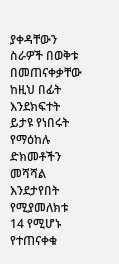ያቀዳቸውን ስራዎች በወቅቱ በመጠናቀቃቸው ከዚህ በፊት እንደክፍተት ይታዩ የነበሩት የማዕከሉ ድክመቶችን መሻሻል እንደታየበት የሚያመለክቱ 14 የሚሆኑ የተጠናቀቁ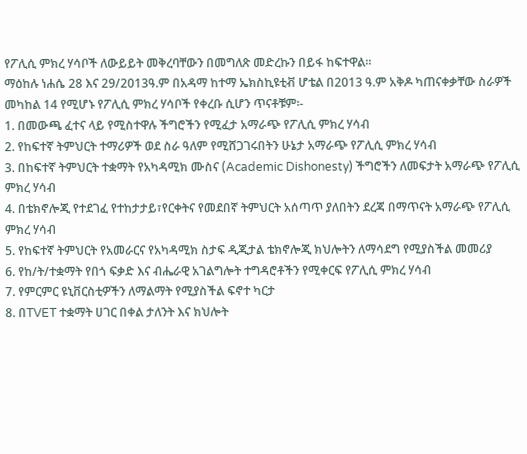የፖሊሲ ምክረ ሃሳቦች ለውይይት መቅረባቸውን በመግለጽ መድረኩን በይፋ ከፍተዋል፡፡
ማዕከሉ ነሐሴ 28 እና 29/2013ዓ.ም በአዳማ ከተማ ኤክስኪዩቲቭ ሆቴል በ2013 ዓ.ም አቅዶ ካጠናቀቃቸው ስራዎች መካከል 14 የሚሆኑ የፖሊሲ ምክረ ሃሳቦች የቀረቡ ሲሆን ጥናቶቹም፡-
1. በመውጫ ፈተና ላይ የሚስተዋሉ ችግሮችን የሚፈታ አማራጭ የፖሊሲ ምክረ ሃሳብ
2. የከፍተኛ ትምህርት ተማሪዎች ወደ ስራ ዓለም የሚሸጋገሩበትን ሁኔታ አማራጭ የፖሊሲ ምክረ ሃሳብ
3. በከፍተኛ ትምህርት ተቋማት የአካዳሚክ ሙስና (Academic Dishonesty) ችግሮችን ለመፍታት አማራጭ የፖሊሲ ምክረ ሃሳብ
4. በቴክኖሎጂ የተደገፈ የተከታታይ፣የርቀትና የመደበኛ ትምህርት አሰጣጥ ያለበትን ደረጃ በማጥናት አማራጭ የፖሊሲ ምክረ ሃሳብ
5. የከፍተኛ ትምህርት የአመራርና የአካዳሚክ ስታፍ ዲጂታል ቴክኖሎጂ ክህሎትን ለማሳደግ የሚያስችል መመሪያ
6. የከ/ት/ተቋማት የበጎ ፍቃድ እና ብሔራዊ አገልግሎት ተግዳሮቶችን የሚቀርፍ የፖሊሲ ምክረ ሃሳብ
7. የምርምር ዩኒቨርስቲዎችን ለማልማት የሚያስችል ፍኖተ ካርታ
8. በTVET ተቋማት ሀገር በቀል ታለንት እና ክህሎት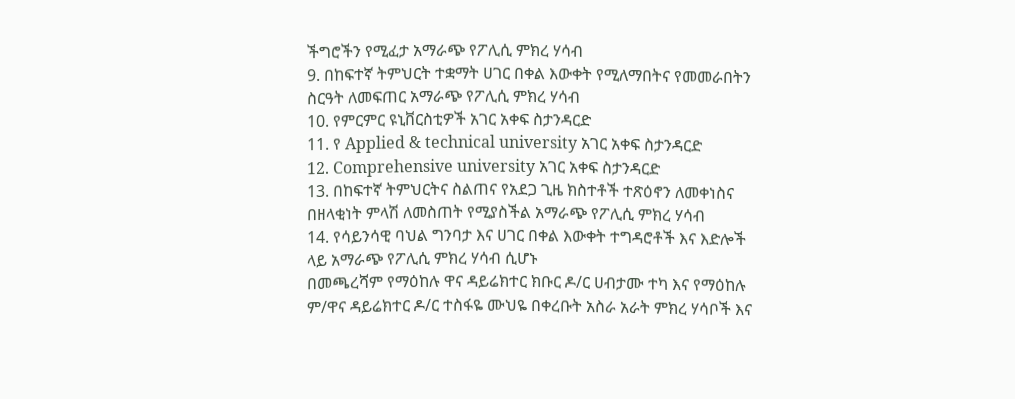ችግሮችን የሚፈታ አማራጭ የፖሊሲ ምክረ ሃሳብ
9. በከፍተኛ ትምህርት ተቋማት ሀገር በቀል እውቀት የሚለማበትና የመመራበትን ስርዓት ለመፍጠር አማራጭ የፖሊሲ ምክረ ሃሳብ
10. የምርምር ዩኒቨርስቲዎች አገር አቀፍ ስታንዳርድ
11. የ Applied & technical university አገር አቀፍ ስታንዳርድ
12. Comprehensive university አገር አቀፍ ስታንዳርድ
13. በከፍተኛ ትምህርትና ስልጠና የአደጋ ጊዜ ክስተቶች ተጽዕኖን ለመቀነስና በዘላቂነት ምላሽ ለመስጠት የሚያስችል አማራጭ የፖሊሲ ምክረ ሃሳብ
14. የሳይንሳዊ ባህል ግንባታ እና ሀገር በቀል እውቀት ተግዳሮቶች እና እድሎች ላይ አማራጭ የፖሊሲ ምክረ ሃሳብ ሲሆኑ
በመጫረሻም የማዕከሉ ዋና ዳይሬክተር ክቡር ዶ/ር ሀብታሙ ተካ እና የማዕከሉ ም/ዋና ዳይሬክተር ዶ/ር ተስፋዬ ሙህዬ በቀረቡት አስራ አራት ምክረ ሃሳቦች እና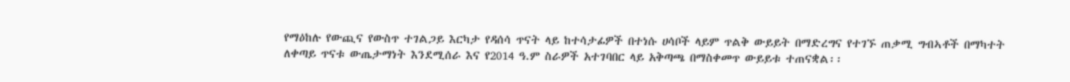የማዕከሉ የውጪና የውስጥ ተገልጋይ እርካታ የዳሰሳ ጥናት ላይ ከተሳታፊዎች በተነሱ ሀሳቦች ላይም ጥልቅ ውይይት በማድረግና የተገኙ ጠቃሚ ግብኣቶች በማካተት ለቀጣይ ጥናቱ ውጤታማነት እንደሚሰራ እና የ2014 ዓ.ም ስራዎች አተገባበር ላይ አቅጣጫ በማስቀመጥ ውይይቱ ተጠናቋል፡፡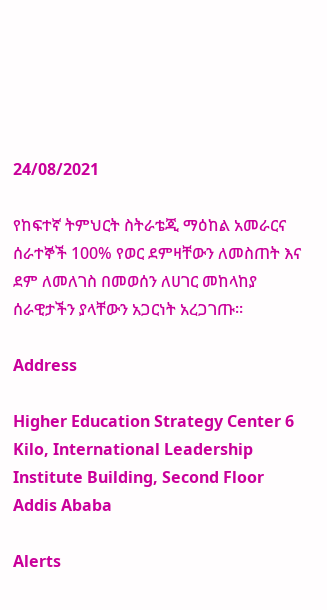24/08/2021

የከፍተኛ ትምህርት ስትራቴጂ ማዕከል አመራርና ሰራተኞች 100% የወር ደምዛቸውን ለመስጠት እና ደም ለመለገስ በመወሰን ለሀገር መከላከያ ሰራዊታችን ያላቸውን አጋርነት አረጋገጡ፡፡

Address

Higher Education Strategy Center 6 Kilo, International Leadership Institute Building, Second Floor
Addis Ababa

Alerts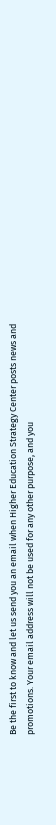Be the first to know and let us send you an email when Higher Education Strategy Center posts news and promotions. Your email address will not be used for any other purpose, and you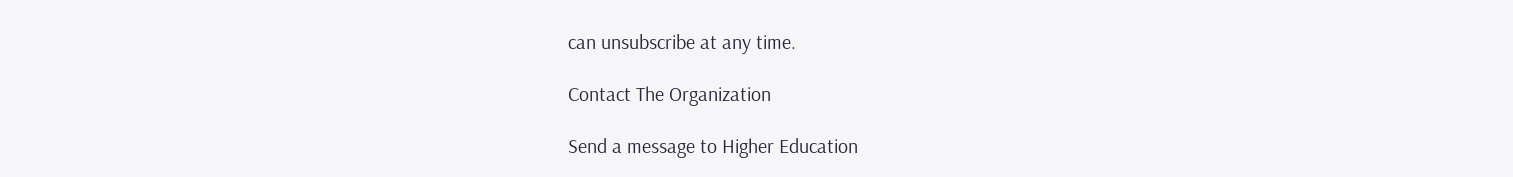can unsubscribe at any time.

Contact The Organization

Send a message to Higher Education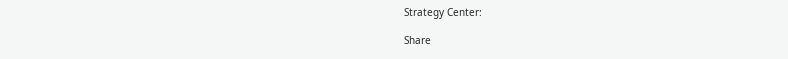Strategy Center:

Share